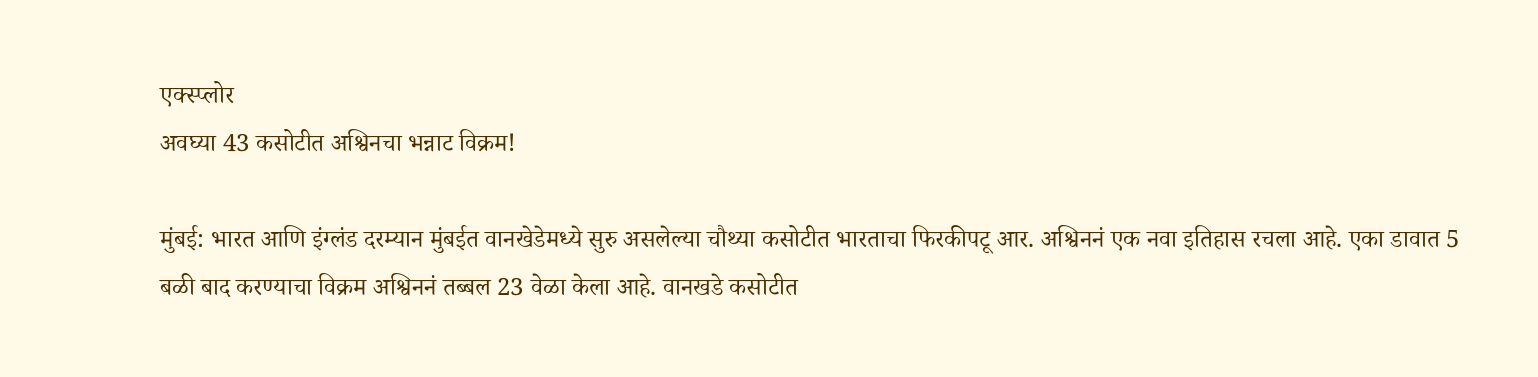एक्स्प्लोर
अवघ्या 43 कसोटीत अश्विनचा भन्नाट विक्रम!

मुंबई: भारत आणि इंग्लंड दरम्यान मुंबईत वानखेडेमध्ये सुरु असलेल्या चौथ्या कसोटीत भारताचा फिरकीपटू आर. अश्विननं एक नवा इतिहास रचला आहे. एका डावात 5 बळी बाद करण्याचा विक्रम अश्विननं तब्बल 23 वेळा केला आहे. वानखडे कसोटीत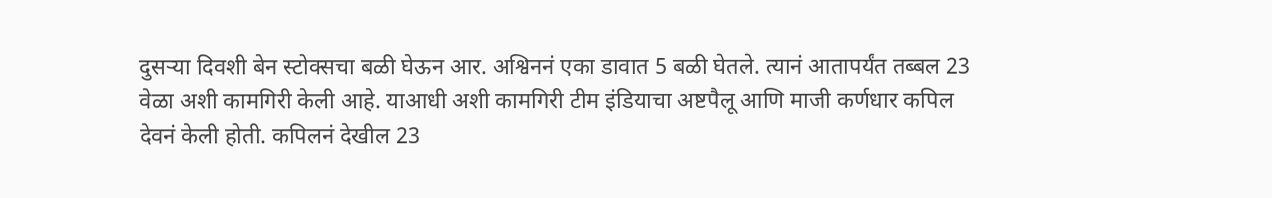दुसऱ्या दिवशी बेन स्टोक्सचा बळी घेऊन आर. अश्विननं एका डावात 5 बळी घेतले. त्यानं आतापर्यंत तब्बल 23 वेळा अशी कामगिरी केली आहे. याआधी अशी कामगिरी टीम इंडियाचा अष्टपैलू आणि माजी कर्णधार कपिल देवनं केली होती. कपिलनं देखील 23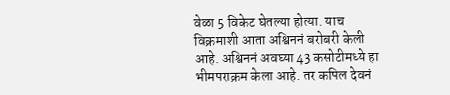वेळा 5 विकेट घेतल्या होत्या. याच विक्रमाशी आता अश्विननं बरोबरी केली आहे. अश्विननं अवघ्या 43 कसोटीमध्ये हा भीमपराक्रम केला आहे. तर कपिल देवनं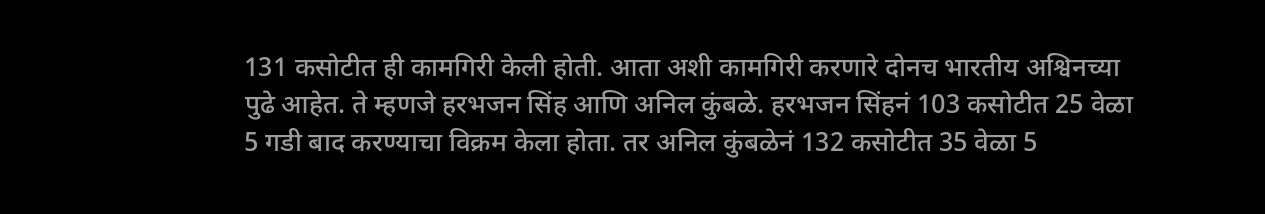131 कसोटीत ही कामगिरी केली होती. आता अशी कामगिरी करणारे दोनच भारतीय अश्विनच्या पुढे आहेत. ते म्हणजे हरभजन सिंह आणि अनिल कुंबळे. हरभजन सिंहनं 103 कसोटीत 25 वेळा 5 गडी बाद करण्याचा विक्रम केला होता. तर अनिल कुंबळेनं 132 कसोटीत 35 वेळा 5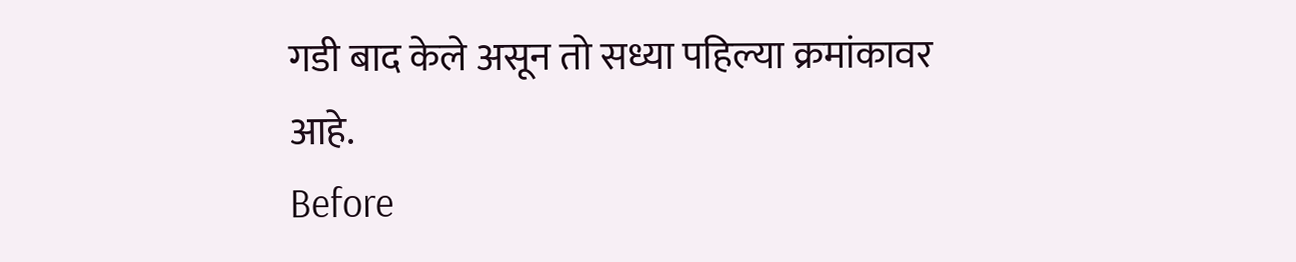गडी बाद केले असून तो सध्या पहिल्या क्रमांकावर आहे.
Before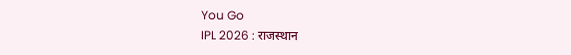You Go
IPL 2026 : राजस्थान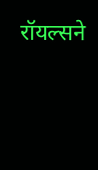रॉयल्सने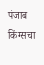पंजाब किंग्सचा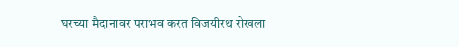घरच्या मैदानावर पराभव करत विजयीरथ रोखला